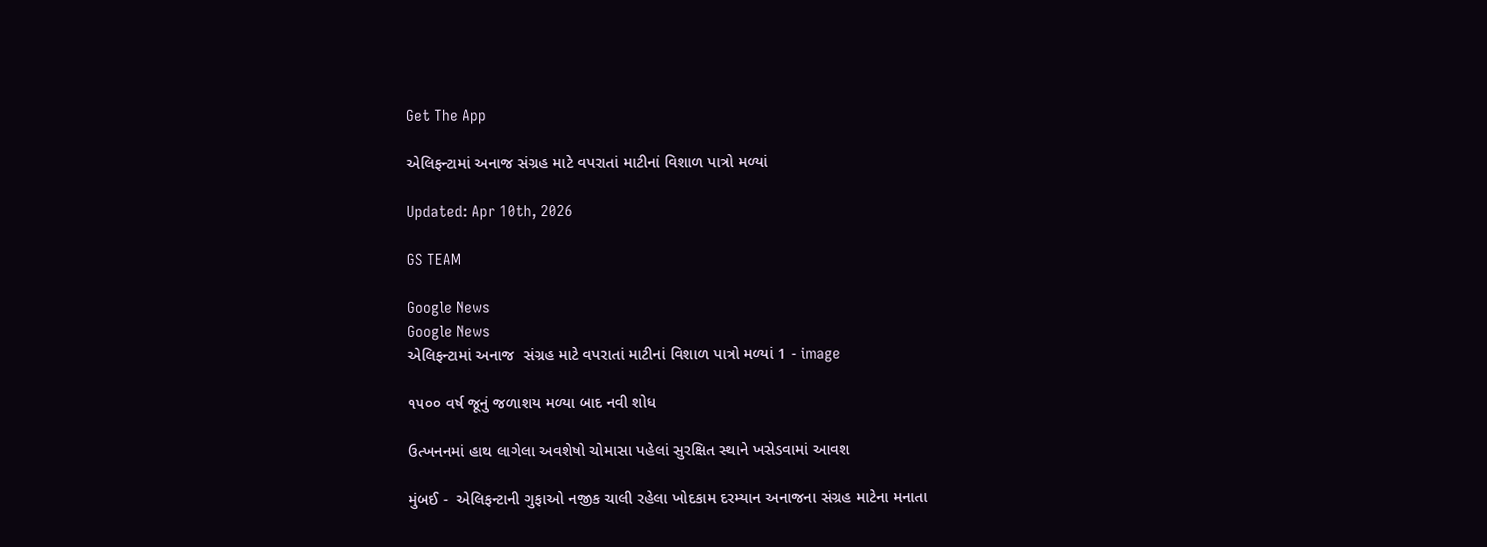Get The App

એલિફન્ટામાં અનાજ સંગ્રહ માટે વપરાતાં માટીનાં વિશાળ પાત્રો મળ્યાં

Updated: Apr 10th, 2026

GS TEAM

Google News
Google News
એલિફન્ટામાં અનાજ  સંગ્રહ માટે વપરાતાં માટીનાં વિશાળ પાત્રો મળ્યાં 1 - image

૧૫૦૦ વર્ષ જૂનું જળાશય મળ્યા બાદ નવી શોધ

ઉત્ખનનમાં હાથ લાગેલા અવશેષો ચોમાસા પહેલાં સુરક્ષિત સ્થાને ખસેડવામાં આવશ

મુંબઈ -  એલિફન્ટાની ગુફાઓ નજીક ચાલી રહેલા ખોદકામ દરમ્યાન અનાજના સંગ્રહ માટેના મનાતા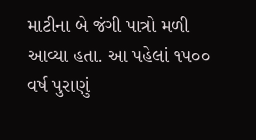માટીના બે જંગી પાત્રો મળી આવ્યા હતા. આ પહેલાં ૧૫૦૦ વર્ષ પુરાણું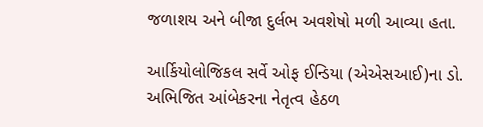જળાશય અને બીજા દુર્લભ અવશેષો મળી આવ્યા હતા.

આર્કિયોલોજિકલ સર્વે ઓફ ઈન્ડિયા (એએસઆઈ)ના ડો. અભિજિત આંબેકરના નેતૃત્વ હેઠળ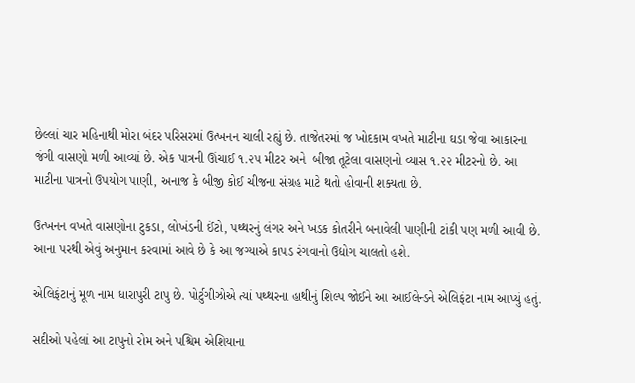છેલ્લાં ચાર મહિનાથી મોરા બંદર પરિસરમાં ઉત્ખનન ચાલી રહ્યું છે. તાજેતરમાં જ ખોદકામ વખતે માટીના ઘડા જેવા આકારના જંગી વાસણો મળી આવ્યાં છે. એક પાત્રની ઊંચાઈ ૧.૨૫ મીટર અને  બીજા તૂટેલા વાસણનો વ્યાસ ૧.૨૨ મીટરનો છે. આ માટીના પાત્રનો ઉપયોગ પાણી, અનાજ કે બીજી કોઈ ચીજના સંગ્રહ માટે થતો હોવાની શક્યતા છે.

ઉત્ખનન વખતે વાસણોના ટુકડા, લોખંડની ઈંટો, પથ્થરનું લંગર અને ખડક કોતરીને બનાવેલી પાણીની ટાંકી પણ મળી આવી છે. આના પરથી એવું અનુમાન કરવામાં આવે છે કે આ જગ્યાએ કાપડ રંગવાનો ઉદ્યોગ ચાલતો હશે.

એલિફંટાનું મૂળ નામ ધારાપુરી ટાપુ છે. પોર્ટુગીઝોએ ત્યાં પથ્થરના હાથીનું શિલ્પ જોઈને આ આઈલેન્ડને એલિફંટા નામ આપ્યું હતું.

સદીઓ પહેલાં આ ટાપુનો રોમ અને પશ્ચિમ એશિયાના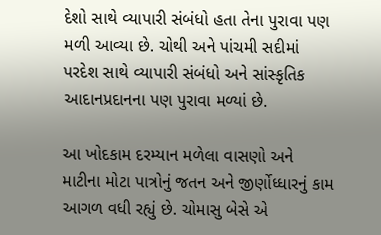દેશો સાથે વ્યાપારી સંબંધો હતા તેના પુરાવા પણ મળી આવ્યા છે. ચોથી અને પાંચમી સદીમાં પરદેશ સાથે વ્યાપારી સંબંધો અને સાંસ્કૃતિક આદાનપ્રદાનના પણ પુરાવા મળ્યાં છે.

આ ખોદકામ દરમ્યાન મળેલા વાસણો અને માટીના મોટા પાત્રોનું જતન અને જીર્ણોધ્ધારનું કામ આગળ વધી રહ્યું છે. ચોમાસુ બેસે એ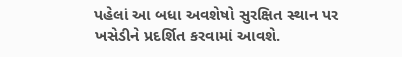પહેલાં આ બધા અવશેષો સુરક્ષિત સ્થાન પર ખસેડીને પ્રદર્શિત કરવામાં આવશે.